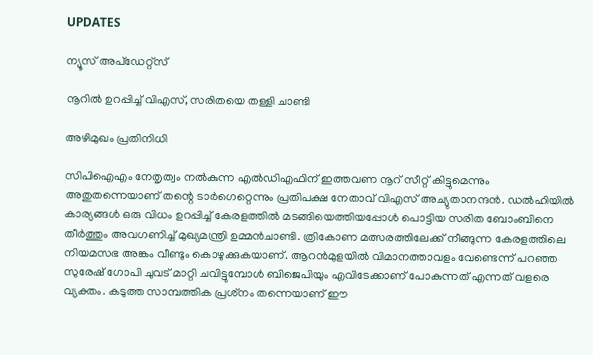UPDATES

ന്യൂസ് അപ്ഡേറ്റ്സ്

നൂറില്‍ ഉറപ്പിച്ച് വിഎസ്, സരിതയെ തള്ളി ചാണ്ടി

അഴിമുഖം പ്രതിനിധി

സിപിഐഎം നേതൃത്വം നല്‍കുന്ന എല്‍ഡിഎഫിന് ഇത്തവണ നൂറ് സീറ്റ് കിട്ടുമെന്നും അതുതന്നെയാണ് തന്റെ ടാര്‍ഗെറ്റെന്നും പ്രതിപക്ഷ നേതാവ് വിഎസ് അച്യുതാനന്ദന്‍. ഡല്‍ഹിയില്‍ കാര്യങ്ങള്‍ ഒരു വിധം ഉറപ്പിച്ച് കേരളത്തില്‍ മടങ്ങിയെത്തിയപ്പോള്‍ പൊട്ടിയ സരിത ബോംബിനെ തീര്‍ത്തും അവഗണിച്ച് മുഖ്യമന്ത്രി ഉമ്മന്‍ചാണ്ടി. ത്രികോണ മത്സരത്തിലേക്ക് നീങ്ങുന്ന കേരളത്തിലെ നിയമസഭ അങ്കം വീണ്ടും കൊഴുക്കുകയാണ്. ആറന്‍മുളയില്‍ വിമാനത്താവളം വേണ്ടെന്ന് പറഞ്ഞ സുരേഷ് ഗോപി ചുവട് മാറ്റി ചവിട്ടുമ്പോള്‍ ബിജെപിയും എവിടേക്കാണ് പോകുന്നത് എന്നത് വളരെ വ്യക്തം. കടുത്ത സാമ്പത്തിക പ്രശ്‌നം തന്നെയാണ് ഈ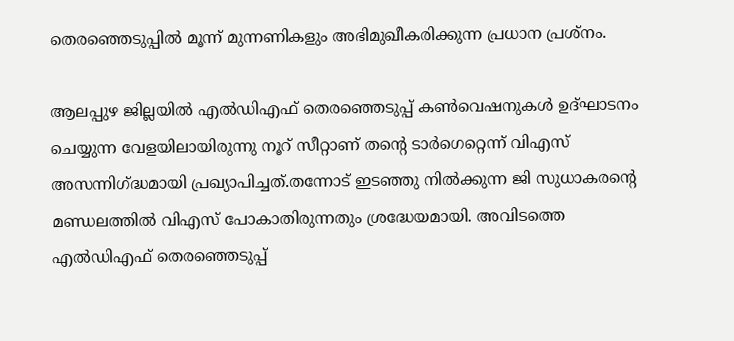തെരഞ്ഞെടുപ്പില്‍ മൂന്ന് മുന്നണികളും അഭിമുഖീകരിക്കുന്ന പ്രധാന പ്രശ്‌നം.

ആലപ്പുഴ ജില്ലയില്‍ എല്‍ഡിഎഫ് തെരഞ്ഞെടുപ്പ് കണ്‍വെഷനുകള്‍ ഉദ്ഘാടനം ചെയ്യുന്ന വേളയിലായിരുന്നു നൂറ് സീറ്റാണ് തന്റെ ടാര്‍ഗെറ്റെന്ന് വിഎസ് അസന്നിഗ്ദ്ധമായി പ്രഖ്യാപിച്ചത്.തന്നോട് ഇടഞ്ഞു നില്‍ക്കുന്ന ജി സുധാകരന്റെ മണ്ഡലത്തില്‍ വിഎസ് പോകാതിരുന്നതും ശ്രദ്ധേയമായി. അവിടത്തെ എല്‍ഡിഎഫ് തെരഞ്ഞെടുപ്പ്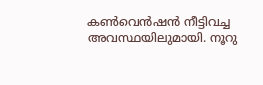കണ്‍വെന്‍ഷന്‍ നീട്ടിവച്ച അവസ്ഥയിലുമായി. നൂറു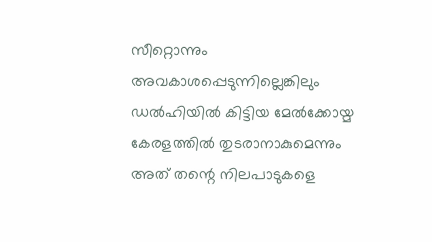സീറ്റൊന്നും അവകാശപ്പെടുന്നില്ലെങ്കിലും ഡല്‍ഹിയില്‍ കിട്ടിയ മേല്‍ക്കോയ്മ കേരളത്തില്‍ തുടരാനാകുമെന്നും അത് തന്റെ നിലപാടുകളെ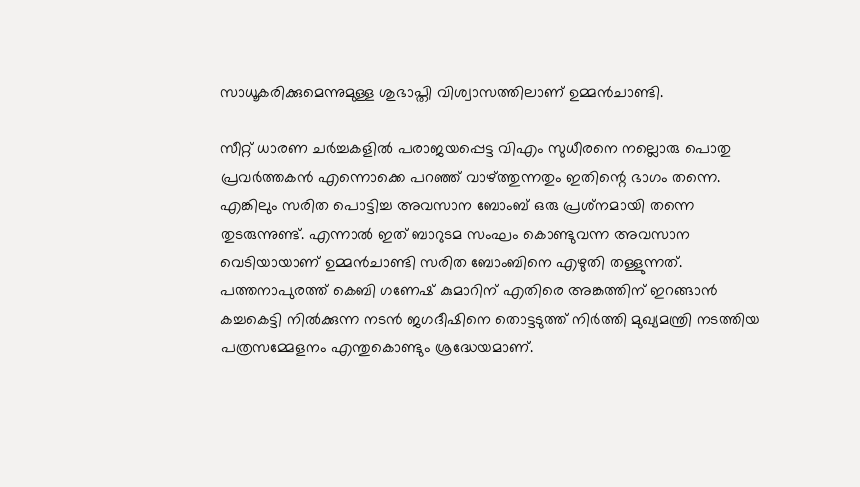സാധൂകരിക്കുമെന്നുമുള്ള ശുഭാപ്തി വിശ്വാസത്തിലാണ് ഉമ്മന്‍ചാണ്ടി.

സീറ്റ് ധാരണ ചര്‍ച്ചകളില്‍ പരാജയപ്പെട്ട വിഎം സുധീരനെ നല്ലൊരു പൊതു പ്രവര്‍ത്തകന്‍ എന്നൊക്കെ പറഞ്ഞ് വാഴ്ത്തുന്നതും ഇതിന്റെ ഭാഗം തന്നെ. എങ്കിലും സരിത പൊട്ടിച്ച അവസാന ബോംബ് ഒരു പ്രശ്‌നമായി തന്നെ തുടരുന്നുണ്ട്. എന്നാല്‍ ഇത് ബാറുടമ സംഘം കൊണ്ടുവന്ന അവസാന വെടിയായാണ് ഉമ്മന്‍ചാണ്ടി സരിത ബോംബിനെ എഴുതി തള്ളുന്നത്. പത്തനാപുരത്ത് കെബി ഗണേഷ് കുമാറിന് എതിരെ അങ്കത്തിന് ഇറങ്ങാന്‍ കച്ചകെട്ടി നില്‍ക്കുന്ന നടന്‍ ജഗദീഷിനെ തൊട്ടടുത്ത് നിര്‍ത്തി മുഖ്യമന്ത്രി നടത്തിയ പത്രസമ്മേളനം എന്തുകൊണ്ടും ശ്രദ്ധേയമാണ്.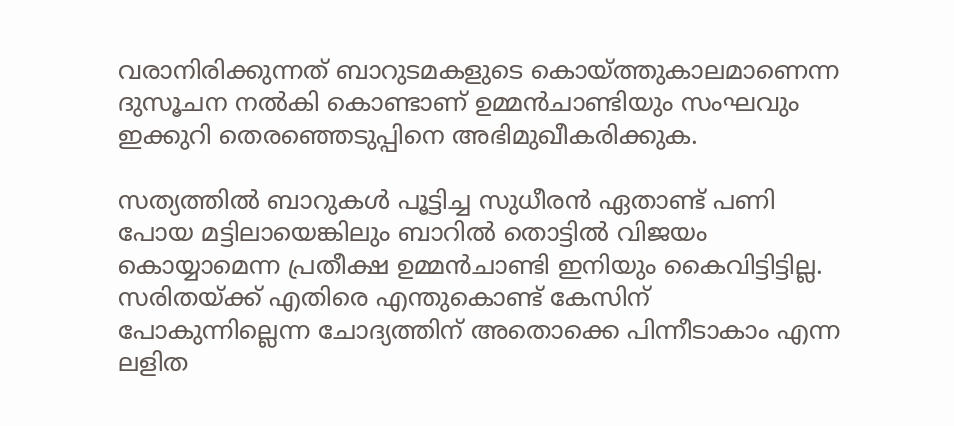വരാനിരിക്കുന്നത് ബാറുടമകളുടെ കൊയ്ത്തുകാലമാണെന്ന ദുസൂചന നല്‍കി കൊണ്ടാണ് ഉമ്മന്‍ചാണ്ടിയും സംഘവും ഇക്കുറി തെരഞ്ഞെടുപ്പിനെ അഭിമുഖീകരിക്കുക.

സത്യത്തില്‍ ബാറുകള്‍ പൂട്ടിച്ച സുധീരന്‍ ഏതാണ്ട് പണി പോയ മട്ടിലായെങ്കിലും ബാറില്‍ തൊട്ടില്‍ വിജയം കൊയ്യാമെന്ന പ്രതീക്ഷ ഉമ്മന്‍ചാണ്ടി ഇനിയും കൈവിട്ടിട്ടില്ല. സരിതയ്ക്ക് എതിരെ എന്തുകൊണ്ട് കേസിന് പോകുന്നില്ലെന്ന ചോദ്യത്തിന് അതൊക്കെ പിന്നീടാകാം എന്ന ലളിത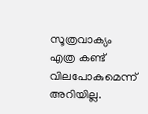സൂത്രവാക്യം എത്ര കണ്ട് വിലപോകുമെന്ന് അറിയില്ല.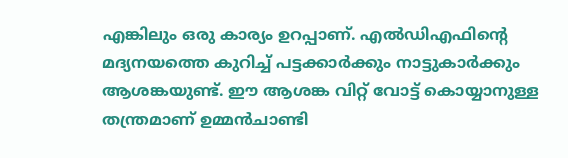എങ്കിലും ഒരു കാര്യം ഉറപ്പാണ്. എല്‍ഡിഎഫിന്റെ മദ്യനയത്തെ കുറിച്ച് പട്ടക്കാര്‍ക്കും നാട്ടുകാര്‍ക്കും ആശങ്കയുണ്ട്. ഈ ആശങ്ക വിറ്റ് വോട്ട് കൊയ്യാനുള്ള തന്ത്രമാണ് ഉമ്മന്‍ചാണ്ടി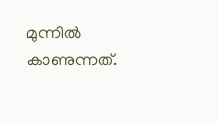മുന്നില്‍ കാണുന്നത്.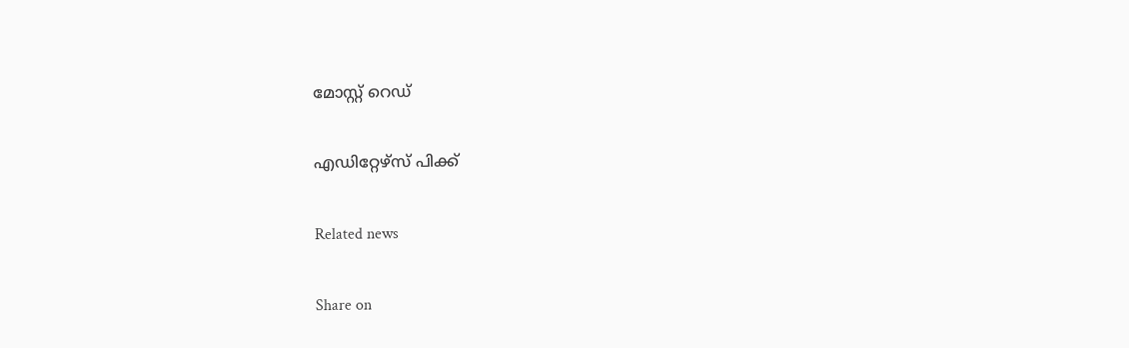മോസ്റ്റ് റെഡ്


എഡിറ്റേഴ്സ് പിക്ക്


Related news


Share on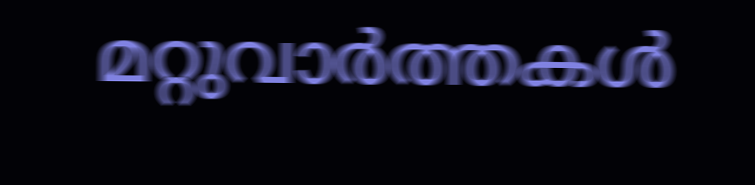മറ്റുവാര്‍ത്തകള്‍